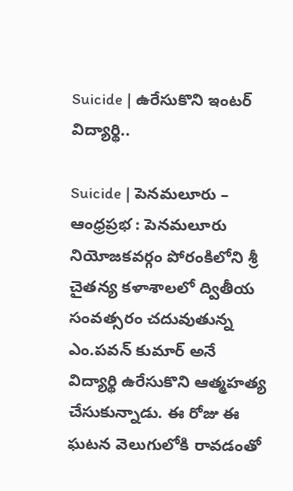Suicide | ఉరేసుకొని ఇంటర్ విద్యార్థి..

Suicide | పెనమలూరు – ఆంధ్రప్రభ : పెనమలూరు నియోజకవర్గం పోరంకిలోని శ్రీ చైతన్య కళాశాలలో ద్వితీయ సంవత్సరం చదువుతున్న ఎం.పవన్ కుమార్ అనే విద్యార్థి ఉరేసుకొని ఆత్మహత్య చేసుకున్నాడు. ఈ రోజు ఈ ఘటన వెలుగులోకి రావడంతో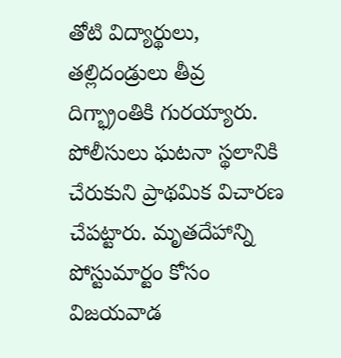తోటి విద్యార్థులు, తల్లిదండ్రులు తీవ్ర దిగ్భ్రాంతికి గురయ్యారు. పోలీసులు ఘటనా స్థలానికి చేరుకుని ప్రాథమిక విచారణ చేపట్టారు. మృతదేహాన్ని పోస్టుమార్టం కోసం విజయవాడ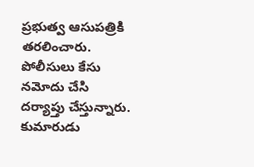ప్రభుత్వ ఆసుపత్రికి తరలించారు. పోలీసులు కేసు నమోదు చేసి దర్యాప్తు చేస్తున్నారు. కుమారుడు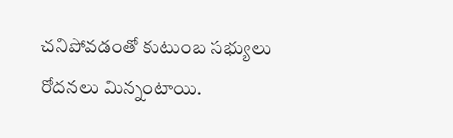చనిపోవడంతో కుటుంబ సభ్యులు రోదనలు మిన్నంటాయి.